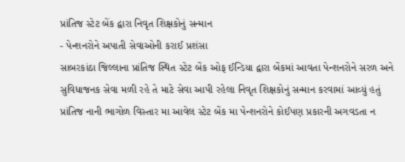પ્રાંતિજ સ્ટેટ બેંક દ્વારા નિવૃત શિક્ષકોનું સન્માન
- પેન્શનરોને અપાતી સેવાઓની કરાઈ પ્રશંસા
સાબરકાંઠા જિલ્લાના પ્રાંતિજ સ્થિત સ્ટેટ બેંક ઓફ ઈન્ડિયા દ્વારા બેંકમાં આવતા પેન્શનરોને સરળ અને સુવિધાજનક સેવા મળી રહે તે માટે સેવા આપી રહેલા નિવૃત શિક્ષકોનું સન્માન કરવામાં આવ્યું હતું
પ્રાંતિજ નાની ભાગોળ વિસ્તાર મા આવેલ સ્ટેટ બેંક મા પેન્શનરોને કોઈપણ પ્રકારની અગવડતા ન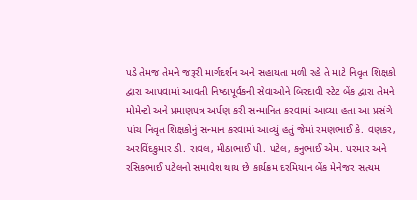પડે તેમજ તેમને જરૂરી માર્ગદર્શન અને સહાયતા મળી રહે તે માટે નિવૃત શિક્ષકો દ્વારા આપવામાં આવતી નિષ્ઠાપૂર્વકની સેવાઓને બિરદાવી સ્ટેટ બેંક દ્વારા તેમને મોમેન્ટો અને પ્રમાણપત્ર અર્પણ કરી સન્માનિત કરવામાં આવ્યા હતા આ પ્રસંગે પાંચ નિવૃત શિક્ષકોનું સન્માન કરવામાં આવ્યું હતું જેમાં રમણભાઈ કે. વણકર, અરવિંદકુમાર ડી. રાવલ, મીઠાભાઈ પી. પટેલ, કનુભાઈ એમ. પરમાર અને રસિકભાઈ પટેલનો સમાવેશ થાય છે કાર્યક્રમ દરમિયાન બેંક મેનેજર સત્યમ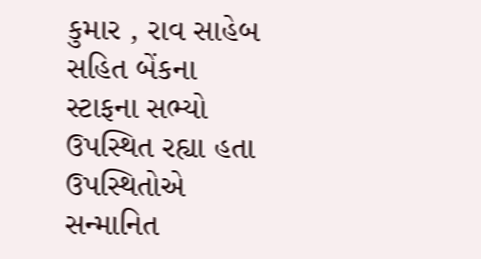કુમાર , રાવ સાહેબ સહિત બેંકના સ્ટાફના સભ્યો ઉપસ્થિત રહ્યા હતા ઉપસ્થિતોએ સન્માનિત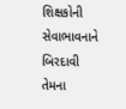શિક્ષકોની સેવાભાવનાને બિરદાવી તેમના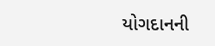યોગદાનની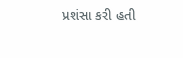પ્રશંસા કરી હતી